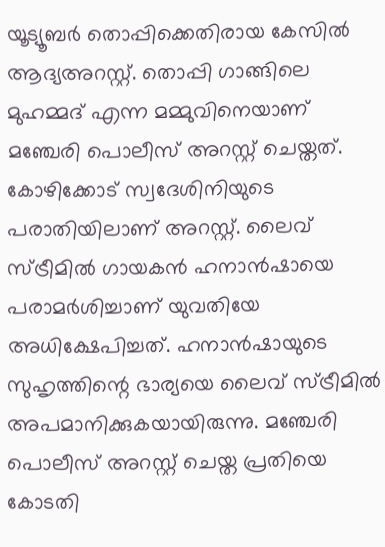യൂട്യൂബർ തൊപ്പിക്കെതിരായ കേസിൽ ആദ്യഅറസ്റ്റ്. തൊപ്പി ഗാങ്ങിലെ മുഹമ്മദ് എന്ന മമ്മുവിനെയാണ് മഞ്ചേരി പൊലീസ് അറസ്റ്റ് ചെയ്തത്. കോഴിക്കോട് സ്വദേശിനിയുടെ പരാതിയിലാണ് അറസ്റ്റ്. ലൈവ് സ്ട്രീമിൽ ഗായകൻ ഹനാൻഷായെ പരാമർശിച്ചാണ് യുവതിയേ അധിക്ഷേപിച്ചത്. ഹനാൻഷായുടെ സുഹൃത്തിന്റെ ഭാര്യയെ ലൈവ് സ്ട്രീമിൽ അപമാനിക്കുകയായിരുന്നു. മഞ്ചേരി പൊലീസ് അറസ്റ്റ് ചെയ്ത പ്രതിയെ കോടതി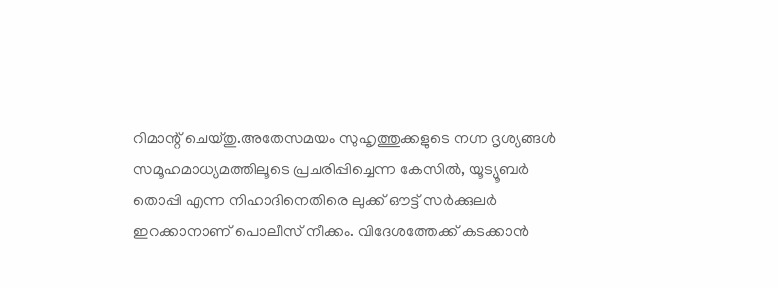റിമാന്റ് ചെയ്തു.അതേസമയം സുഹൃത്തുക്കളുടെ നഗ്ന ദൃശ്യങ്ങൾ സമൂഹമാധ്യമത്തിലൂടെ പ്രചരിപ്പിച്ചെന്ന കേസിൽ, യൂട്യൂബർ തൊപ്പി എന്ന നിഹാദിനെതിരെ ലുക്ക് ഔട്ട് സർക്കുലർ ഇറക്കാനാണ് പൊലീസ് നീക്കം. വിദേശത്തേക്ക് കടക്കാൻ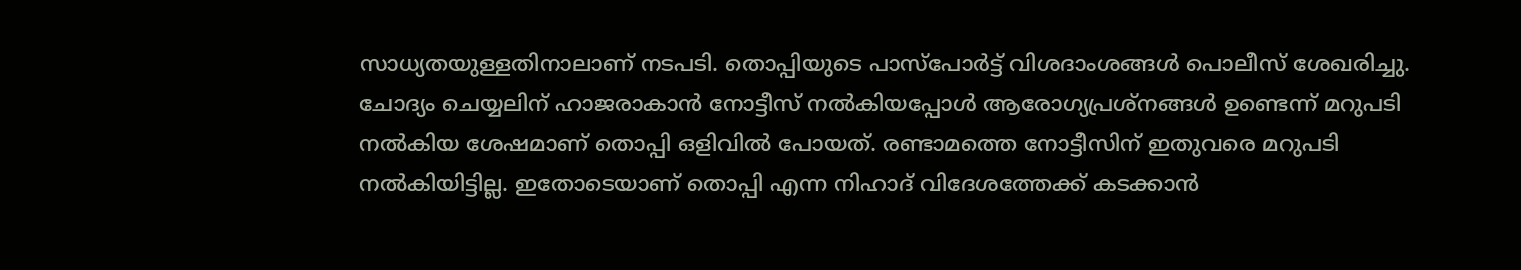സാധ്യതയുള്ളതിനാലാണ് നടപടി. തൊപ്പിയുടെ പാസ്പോർട്ട് വിശദാംശങ്ങൾ പൊലീസ് ശേഖരിച്ചു. ചോദ്യം ചെയ്യലിന് ഹാജരാകാൻ നോട്ടീസ് നൽകിയപ്പോൾ ആരോഗ്യപ്രശ്നങ്ങൾ ഉണ്ടെന്ന് മറുപടി നൽകിയ ശേഷമാണ് തൊപ്പി ഒളിവിൽ പോയത്. രണ്ടാമത്തെ നോട്ടീസിന് ഇതുവരെ മറുപടി നൽകിയിട്ടില്ല. ഇതോടെയാണ് തൊപ്പി എന്ന നിഹാദ് വിദേശത്തേക്ക് കടക്കാൻ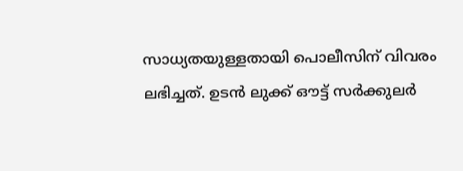സാധ്യതയുള്ളതായി പൊലീസിന് വിവരം ലഭിച്ചത്. ഉടൻ ലുക്ക് ഔട്ട് സർക്കുലർ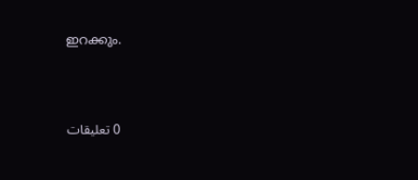ഇറക്കും.





0 تعليقات